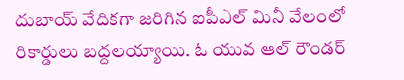దుబాయ్ వేదికగా జరిగిన ఐపీఎల్ మినీ వేలంలో రికార్డులు బద్దలయ్యాయి. ఓ యువ ఆల్ రౌండర్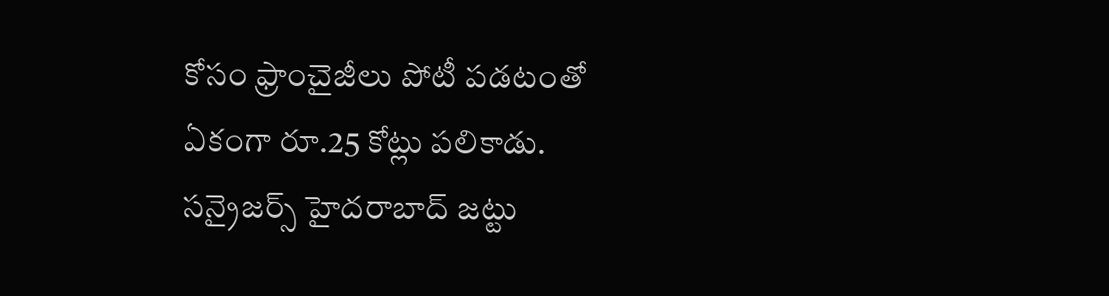కోసం ఫ్రాంచైజీలు పోటీ పడటంతో ఏకంగా రూ.25 కోట్లు పలికాడు. సన్రైజర్స్ హైదరాబాద్ జట్టు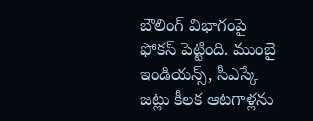బౌలింగ్ విభాగంపై ఫోకస్ పెట్టింది. ముంబై ఇండియన్స్, సీఎస్కే జట్లు కీలక ఆటగాళ్లను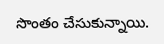సొంతం చేసుకున్నాయి.